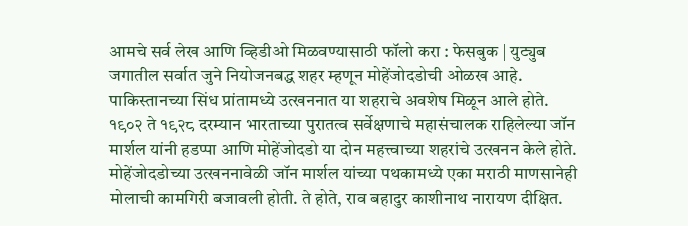आमचे सर्व लेख आणि व्हिडीओ मिळवण्यासाठी फॉलो करा : फेसबुक | युट्युब
जगातील सर्वात जुने नियोजनबद्ध शहर म्हणून मोहेंजोदडोची ओळख आहे. पाकिस्तानच्या सिंध प्रांतामध्ये उत्खननात या शहराचे अवशेष मिळून आले होते. १९०२ ते १९२८ दरम्यान भारताच्या पुरातत्व सर्वेक्षणाचे महासंचालक राहिलेल्या जॉन मार्शल यांनी हडप्पा आणि मोहेंजोदडो या दोन महत्त्वाच्या शहरांचे उत्खनन केले होते.
मोहेंजोदडोच्या उत्खननावेळी जॉन मार्शल यांच्या पथकामध्ये एका मराठी माणसानेही मोलाची कामगिरी बजावली होती. ते होते, राव बहादुर काशीनाथ नारायण दीक्षित.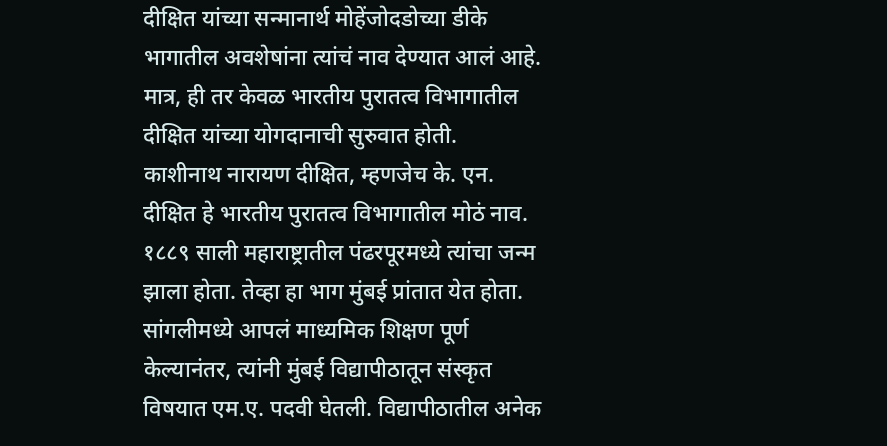दीक्षित यांच्या सन्मानार्थ मोहेंजोदडोच्या डीके भागातील अवशेषांना त्यांचं नाव देण्यात आलं आहे. मात्र, ही तर केवळ भारतीय पुरातत्व विभागातील दीक्षित यांच्या योगदानाची सुरुवात होती.
काशीनाथ नारायण दीक्षित, म्हणजेच के. एन. दीक्षित हे भारतीय पुरातत्व विभागातील मोठं नाव. १८८९ साली महाराष्ट्रातील पंढरपूरमध्ये त्यांचा जन्म झाला होता. तेव्हा हा भाग मुंबई प्रांतात येत होता. सांगलीमध्ये आपलं माध्यमिक शिक्षण पूर्ण केल्यानंतर, त्यांनी मुंबई विद्यापीठातून संस्कृत विषयात एम.ए. पदवी घेतली. विद्यापीठातील अनेक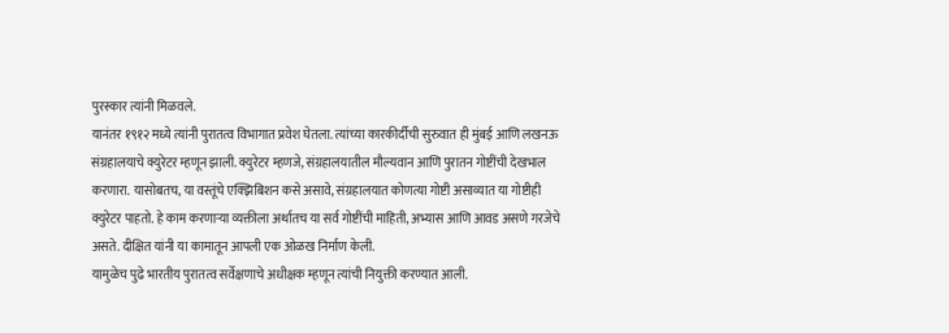पुरस्कार त्यांनी मिळवले.
यानंतर १९१२ मध्ये त्यांनी पुरातत्व विभागात प्रवेश घेतला. त्यांच्या कारकीर्दीची सुरुवात ही मुंबई आणि लखनऊ संग्रहालयाचे क्युरेटर म्हणून झाली. क्युरेटर म्हणजे, संग्रहालयातील मौल्यवान आणि पुरातन गोष्टींची देखभाल करणारा. यासोबतच, या वस्तूंचे एक्झिबिशन कसे असावे, संग्रहालयात कोणत्या गोष्टी असाव्यात या गोष्टीही क्युरेटर पाहतो. हे काम करणाऱ्या व्यक्तीला अर्थातच या सर्व गोष्टींची माहिती, अभ्यास आणि आवड असणे गरजेचे असते. दीक्षित यांनी या कामातून आपली एक ओळख निर्माण केली.
यामुळेच पुढे भारतीय पुरातत्व सर्वेक्षणाचे अधीक्षक म्हणून त्यांची नियुक्ती करण्यात आली.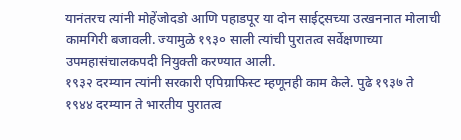यानंतरच त्यांनी मोहेंजोदडो आणि पहाडपूर या दोन साईट्सच्या उत्खननात मोलाची कामगिरी बजावली. ज्यामुळे १९३० साली त्यांची पुरातत्व सर्वेक्षणाच्या उपमहासंचालकपदी नियुक्ती करण्यात आली.
१९३२ दरम्यान त्यांनी सरकारी एपिग्राफिस्ट म्हणूनही काम केले. पुढे १९३७ ते १९४४ दरम्यान ते भारतीय पुरातत्व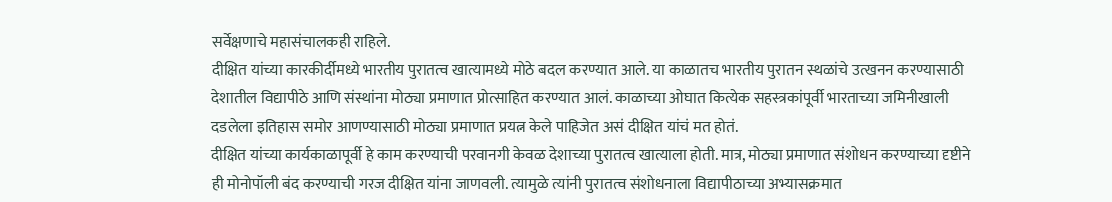सर्वेक्षणाचे महासंचालकही राहिले.
दीक्षित यांच्या कारकीर्दीमध्ये भारतीय पुरातत्व खात्यामध्ये मोठे बदल करण्यात आले. या काळातच भारतीय पुरातन स्थळांचे उत्खनन करण्यासाठी देशातील विद्यापीठे आणि संस्थांना मोठ्या प्रमाणात प्रोत्साहित करण्यात आलं. काळाच्या ओघात कित्येक सहस्त्रकांपूर्वी भारताच्या जमिनीखाली दडलेला इतिहास समोर आणण्यासाठी मोठ्या प्रमाणात प्रयत्न केले पाहिजेत असं दीक्षित यांचं मत होतं.
दीक्षित यांच्या कार्यकाळापूर्वी हे काम करण्याची परवानगी केवळ देशाच्या पुरातत्व खात्याला होती. मात्र, मोठ्या प्रमाणात संशोधन करण्याच्या दृष्टीने ही मोनोपॉली बंद करण्याची गरज दीक्षित यांना जाणवली. त्यामुळे त्यांनी पुरातत्व संशोधनाला विद्यापीठाच्या अभ्यासक्रमात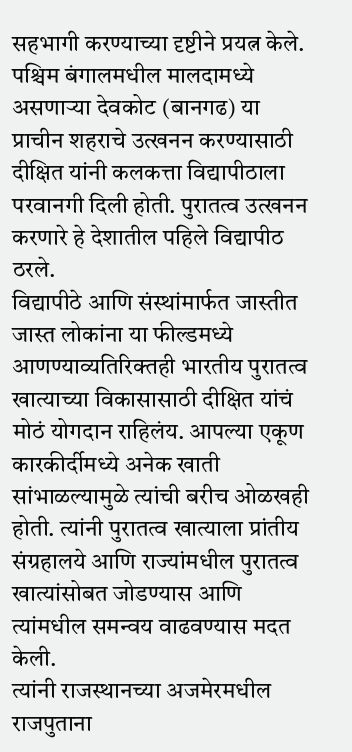सहभागी करण्याच्या दृष्टीने प्रयत्न केले.
पश्चिम बंगालमधील मालदामध्ये असणाऱ्या देवकोट (बानगढ) या प्राचीन शहराचे उत्खनन करण्यासाठी दीक्षित यांनी कलकत्ता विद्यापीठाला परवानगी दिली होती. पुरातत्व उत्खनन करणारे हे देशातील पहिले विद्यापीठ ठरले.
विद्यापीठे आणि संस्थांमार्फत जास्तीत जास्त लोकांना या फील्डमध्ये आणण्याव्यतिरिक्तही भारतीय पुरातत्व खात्याच्या विकासासाठी दीक्षित यांचं मोठं योगदान राहिलंय. आपल्या एकूण कारकीर्दीमध्ये अनेक खाती सांभाळल्यामुळे त्यांची बरीच ओळखही होती. त्यांनी पुरातत्व खात्याला प्रांतीय संग्रहालये आणि राज्यांमधील पुरातत्व खात्यांसोबत जोडण्यास आणि त्यांमधील समन्वय वाढवण्यास मदत केली.
त्यांनी राजस्थानच्या अजमेरमधील राजपुताना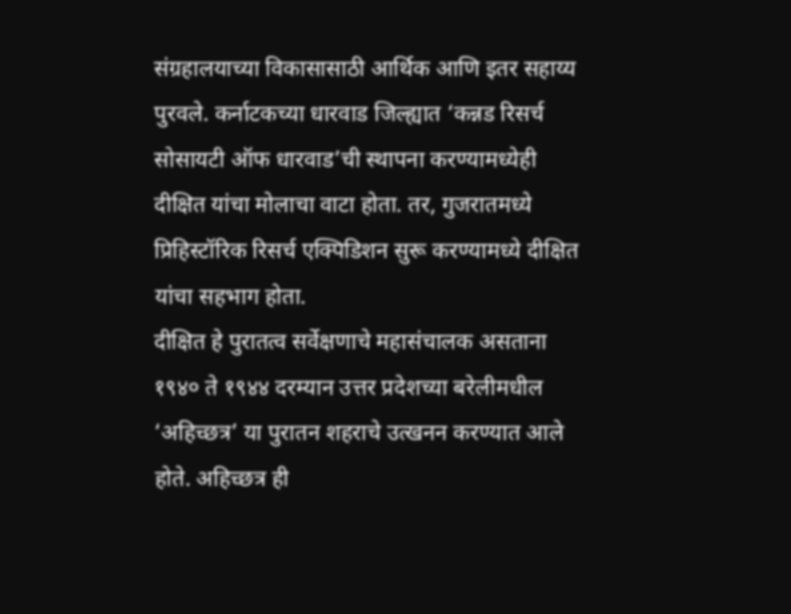संग्रहालयाच्या विकासासाठी आर्थिक आणि इतर सहाय्य पुरवले. कर्नाटकच्या धारवाड जिल्ह्यात ‘कन्नड रिसर्च सोसायटी ऑफ धारवाड’ची स्थापना करण्यामध्येही दीक्षित यांचा मोलाचा वाटा होता. तर, गुजरातमध्ये प्रिहिस्टॉरिक रिसर्च एक्पिडिशन सुरू करण्यामध्ये दीक्षित यांचा सहभाग होता.
दीक्षित हे पुरातत्व सर्वेक्षणाचे महासंचालक असताना १९४० ते १९४४ दरम्यान उत्तर प्रदेशच्या बरेलीमधील ‘अहिच्छत्र’ या पुरातन शहराचे उत्खनन करण्यात आले होते. अहिच्छत्र ही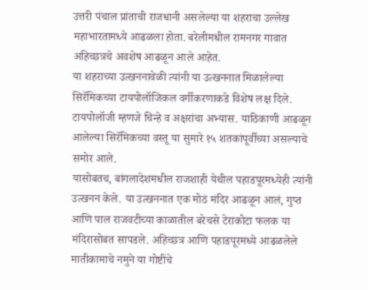उत्तरी पंचाल प्रांताची राजधानी असलेल्या या शहराचा उल्लेख महाभारतामध्ये आढळला होता. बरेलीमधील रामनगर गावात अहिच्छत्रचे अवशेष आढळून आले आहेत.
या शहराच्या उत्खननावेळी त्यांनी या उत्खननात मिळालेल्या सिरॅमिकच्या टायपोलॉजिकल वर्गीकरणाकडे विशेष लक्ष दिले. टायपोलॉजी म्हणजे चिन्हे व अक्षरांचा अभ्यास. याठिकाणी आढळून आलेल्या सिरॅमिकच्या वस्तू या सुमारे १५ शतकांपूर्वीच्या असल्याचे समोर आले.
यासोबतच, बांगलादेशमधील राजशाही येथील पहाडपूरमध्येही त्यांनी उत्खनन केले. या उत्खननात एक मोठं मंदिर आढळून आलं, गुप्त आणि पाल राजवटीच्या काळातील बरेचसे टेराकोटा फलक या मंदिरासोबत सापडले. अहिच्छत्र आणि पहाडपूरमध्ये आढळलेले मातीकामाचे नमुने या गोष्टींचे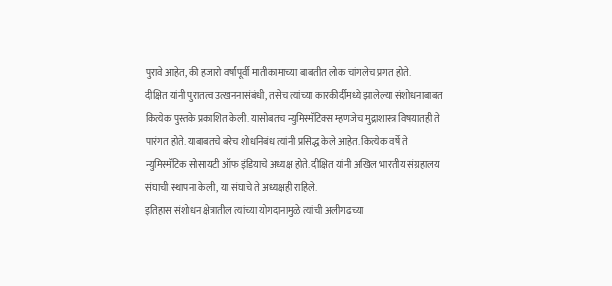पुरावे आहेत, की हजारो वर्षांपूर्वी मातीकामाच्या बाबतीत लोक चांगलेच प्रगत होते.
दीक्षित यांनी पुरातत्व उत्खननासंबंधी, तसेच त्यांच्या कारकीर्दीमध्ये झालेल्या संशोधनाबाबत कित्येक पुस्तके प्रकाशित केली. यासोबतच न्युमिस्मॅटिक्स म्हणजेच मुद्राशास्त्र विषयातही ते पारंगत होते. याबाबतचे बरेच शोधनिबंध त्यांनी प्रसिद्ध केले आहेत. कित्येक वर्षे ते न्युमिस्मॅटिक सोसायटी ऑफ इंडियाचे अध्यक्ष होते. दीक्षित यांनी अखिल भारतीय संग्रहालय संघाची स्थापना केली, या संघाचे ते अध्यक्षही राहिले.
इतिहास संशोधन क्षेत्रातील त्यांच्या योगदानामुळे त्यांची अलीगढच्या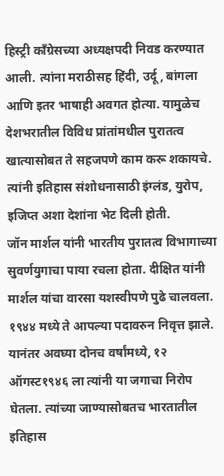हिस्ट्री काँग्रेसच्या अध्यक्षपदी निवड करण्यात आली. त्यांना मराठीसह हिंदी, उर्दू, बांगला आणि इतर भाषाही अवगत होत्या. यामुळेच देशभरातील विविध प्रांतांमधील पुरातत्व खात्यासोबत ते सहजपणे काम करू शकायचे. त्यांनी इतिहास संशोधनासाठी इंग्लंड, युरोप, इजिप्त अशा देशांना भेट दिली होती.
जॉन मार्शल यांनी भारतीय पुरातत्व विभागाच्या सुवर्णयुगाचा पाया रचला होता. दीक्षित यांनी मार्शल यांचा वारसा यशस्वीपणे पुढे चालवला. १९४४ मध्ये ते आपल्या पदावरुन निवृत्त झाले. यानंतर अवघ्या दोनच वर्षांमध्ये, १२ ऑगस्ट१९४६ ला त्यांनी या जगाचा निरोप घेतला. त्यांच्या जाण्यासोबतच भारतातील इतिहास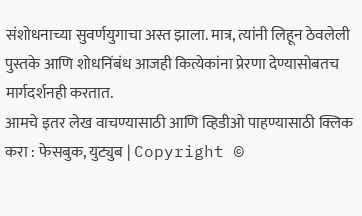संशोधनाच्या सुवर्णयुगाचा अस्त झाला. मात्र, त्यांनी लिहून ठेवलेली पुस्तके आणि शोधनिंबंध आजही कित्येकांना प्रेरणा देण्यासोबतच मार्गदर्शनही करतात.
आमचे इतर लेख वाचण्यासाठी आणि व्हिडीओ पाहण्यासाठी क्लिक करा : फेसबुक, युट्युब | Copyright ©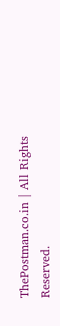ThePostman.co.in | All Rights Reserved.